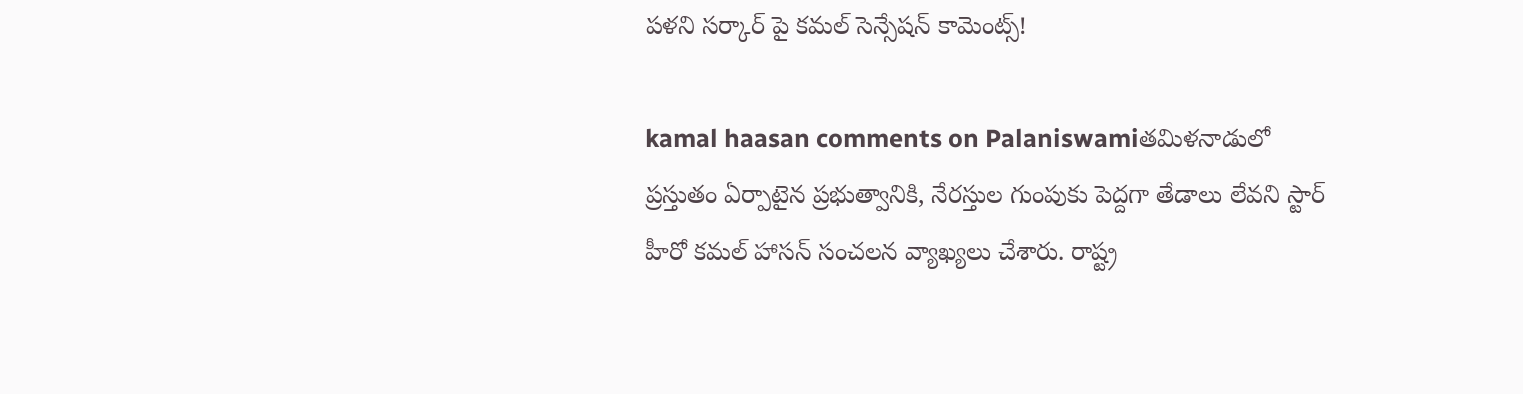పళని సర్కార్ పై కమల్ సెన్సేషన్ కామెంట్స్!

kamal haasan comments on Palaniswamiతమిళనాడులో ప్రస్తుతం ఏర్పాటైన ప్రభుత్వానికి, నేరస్తుల గుంపుకు పెద్దగా తేడాలు లేవని స్టార్ హీరో కమల్ హాసన్ సంచలన వ్యాఖ్యలు చేశారు. రాష్ట్ర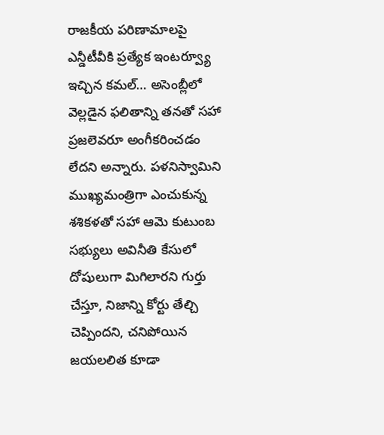రాజకీయ పరిణామాలపై ఎన్డీటీవీకి ప్రత్యేక ఇంటర్వ్యూ ఇచ్చిన కమల్… అసెంబ్లీలో వెల్లడైన ఫలితాన్ని తనతో సహా ప్రజలెవరూ అంగీకరించడం లేదని అన్నారు. పళనిస్వామిని ముఖ్యమంత్రిగా ఎంచుకున్న శశికళతో సహా ఆమె కుటుంబ సభ్యులు అవినీతి కేసులో దోషులుగా మిగిలారని గుర్తు చేస్తూ, నిజాన్ని కోర్టు తేల్చి చెప్పిందని, చనిపోయిన జయలలిత కూడా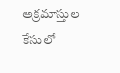అక్రమాస్తుల కేసులో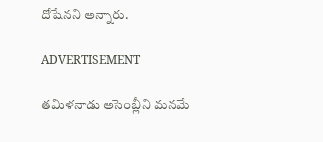దోషేనని అన్నారు.

ADVERTISEMENT

తమిళనాడు అసెంబ్లీని మనమే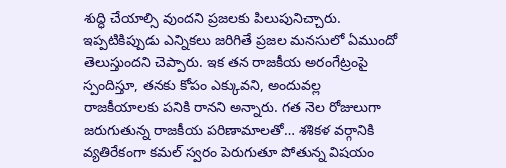శుద్ధి చేయాల్సి వుందని ప్రజలకు పిలుపునిచ్చారు. ఇప్పటికిప్పుడు ఎన్నికలు జరిగితే ప్రజల మనసులో ఏముందో తెలుస్తుందని చెప్పారు. ఇక తన రాజకీయ అరంగేట్రంపై స్పందిస్తూ, తనకు కోపం ఎక్కువని, అందువల్ల రాజకీయాలకు పనికి రానని అన్నారు. గత నెల రోజులుగా జరుగుతున్న రాజకీయ పరిణామాలతో… శశికళ వర్గానికి వ్యతిరేకంగా కమల్ స్వరం పెరుగుతూ పోతున్న విషయం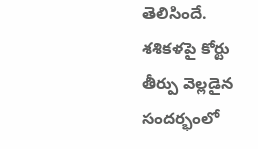తెలిసిందే. శశికళపై కోర్టు తీర్పు వెల్లడైన సందర్భంలో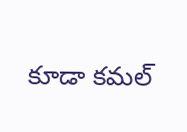కూడా కమల్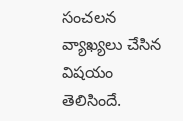సంచలన వ్యాఖ్యలు చేసిన విషయం తెలిసిందే.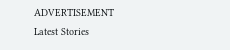ADVERTISEMENT
Latest Stories